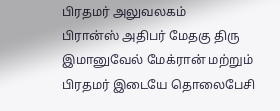பிரதமர் அலுவலகம்
பிரான்ஸ் அதிபர் மேதகு திரு இமானுவேல் மேக்ரான் மற்றும் பிரதமர் இடையே தொலைபேசி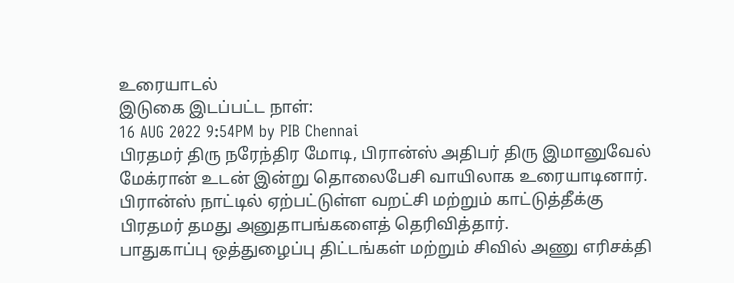உரையாடல்
இடுகை இடப்பட்ட நாள்:
16 AUG 2022 9:54PM by PIB Chennai
பிரதமர் திரு நரேந்திர மோடி, பிரான்ஸ் அதிபர் திரு இமானுவேல் மேக்ரான் உடன் இன்று தொலைபேசி வாயிலாக உரையாடினார்.
பிரான்ஸ் நாட்டில் ஏற்பட்டுள்ள வறட்சி மற்றும் காட்டுத்தீக்கு பிரதமர் தமது அனுதாபங்களைத் தெரிவித்தார்.
பாதுகாப்பு ஒத்துழைப்பு திட்டங்கள் மற்றும் சிவில் அணு எரிசக்தி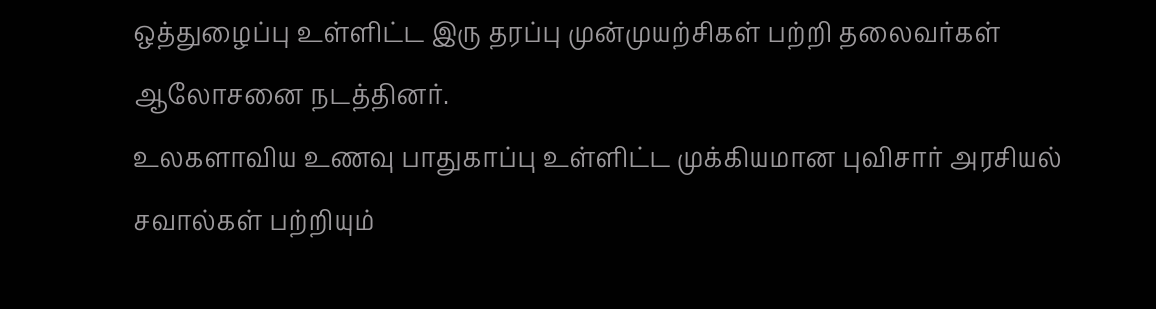ஒத்துழைப்பு உள்ளிட்ட இரு தரப்பு முன்முயற்சிகள் பற்றி தலைவர்கள் ஆலோசனை நடத்தினர்.
உலகளாவிய உணவு பாதுகாப்பு உள்ளிட்ட முக்கியமான புவிசார் அரசியல் சவால்கள் பற்றியும்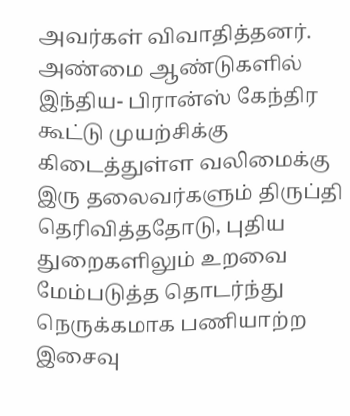அவர்கள் விவாதித்தனர்.
அண்மை ஆண்டுகளில் இந்திய- பிரான்ஸ் கேந்திர கூட்டு முயற்சிக்கு கிடைத்துள்ள வலிமைக்கு இரு தலைவர்களும் திருப்தி தெரிவித்ததோடு, புதிய துறைகளிலும் உறவை மேம்படுத்த தொடர்ந்து நெருக்கமாக பணியாற்ற இசைவு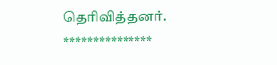தெரிவித்தனர்.
***************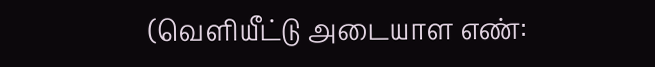(வெளியீட்டு அடையாள எண்: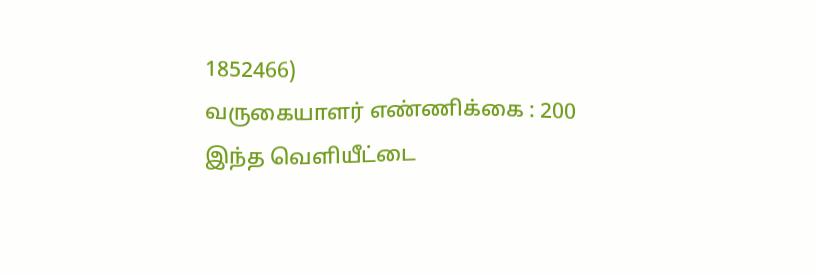1852466)
வருகையாளர் எண்ணிக்கை : 200
இந்த வெளியீட்டை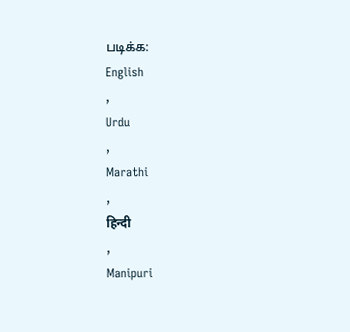படிக்க:
English
,
Urdu
,
Marathi
,
हिन्दी
,
Manipuri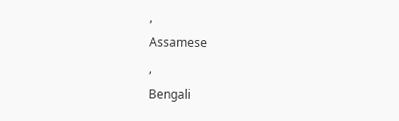,
Assamese
,
Bengali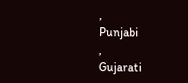,
Punjabi
,
Gujarati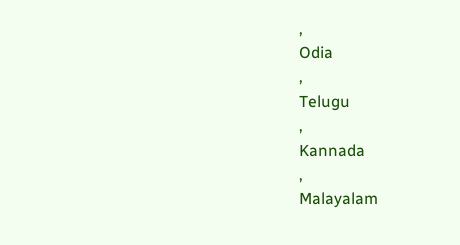,
Odia
,
Telugu
,
Kannada
,
Malayalam